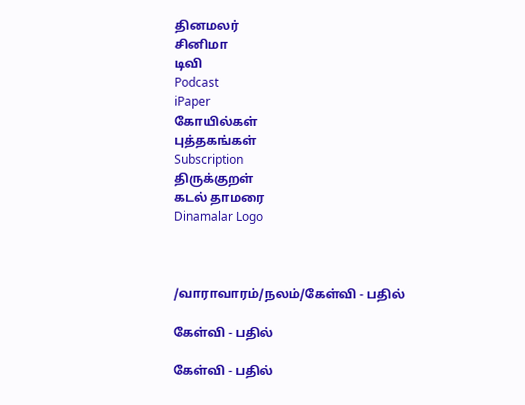தினமலர்
சினிமா
டிவி
Podcast
iPaper
கோயில்கள்
புத்தகங்கள்
Subscription
திருக்குறள்
கடல் தாமரை
Dinamalar Logo



/வாராவாரம்/நலம்/கேள்வி - பதில்

கேள்வி - பதில்

கேள்வி - பதில்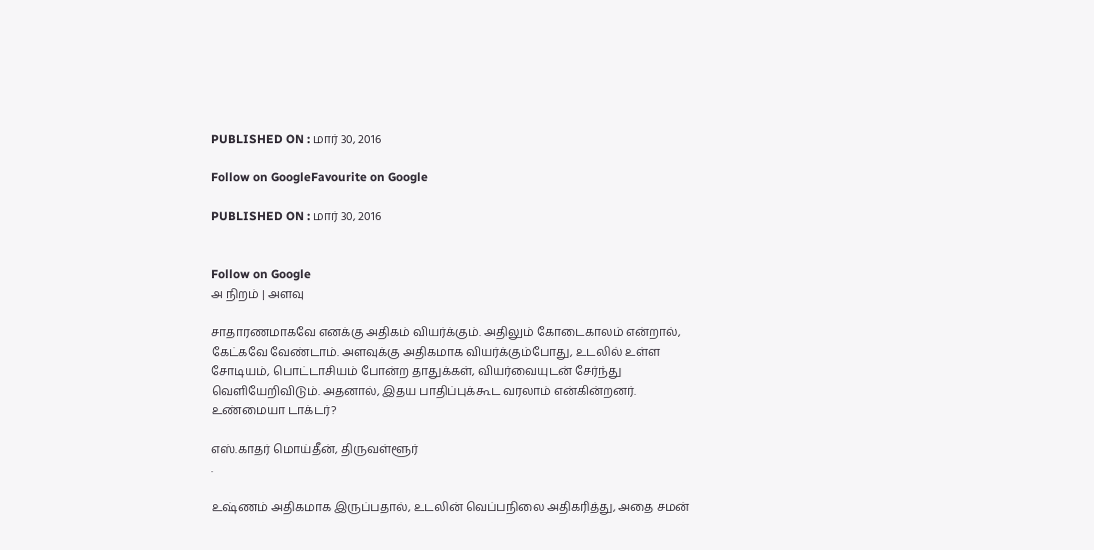PUBLISHED ON : மார் 30, 2016

Follow on GoogleFavourite on Google

PUBLISHED ON : மார் 30, 2016


Follow on Google
அ நிறம் | அளவு

சாதாரணமாகவே எனக்கு அதிகம் வியர்க்கும். அதிலும் கோடைகாலம் என்றால், கேட்கவே வேண்டாம். அளவுக்கு அதிகமாக வியர்க்கும்போது, உடலில் உள்ள சோடியம், பொட்டாசியம் போன்ற தாதுக்கள், வியர்வையுடன் சேர்ந்து வெளியேறிவிடும். அதனால், இதய பாதிப்புக்கூட வரலாம் என்கின்றனர். உண்மையா டாக்டர்?

எஸ்.காதர் மொய்தீன், திருவள்ளூர்
.

உஷ்ணம் அதிகமாக இருப்பதால், உடலின் வெப்பநிலை அதிகரித்து, அதை சமன்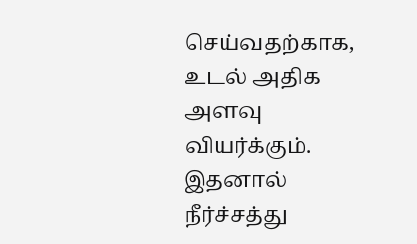செய்வதற்காக, உடல் அதிக அளவு வியர்க்கும். இதனால் நீர்ச்சத்து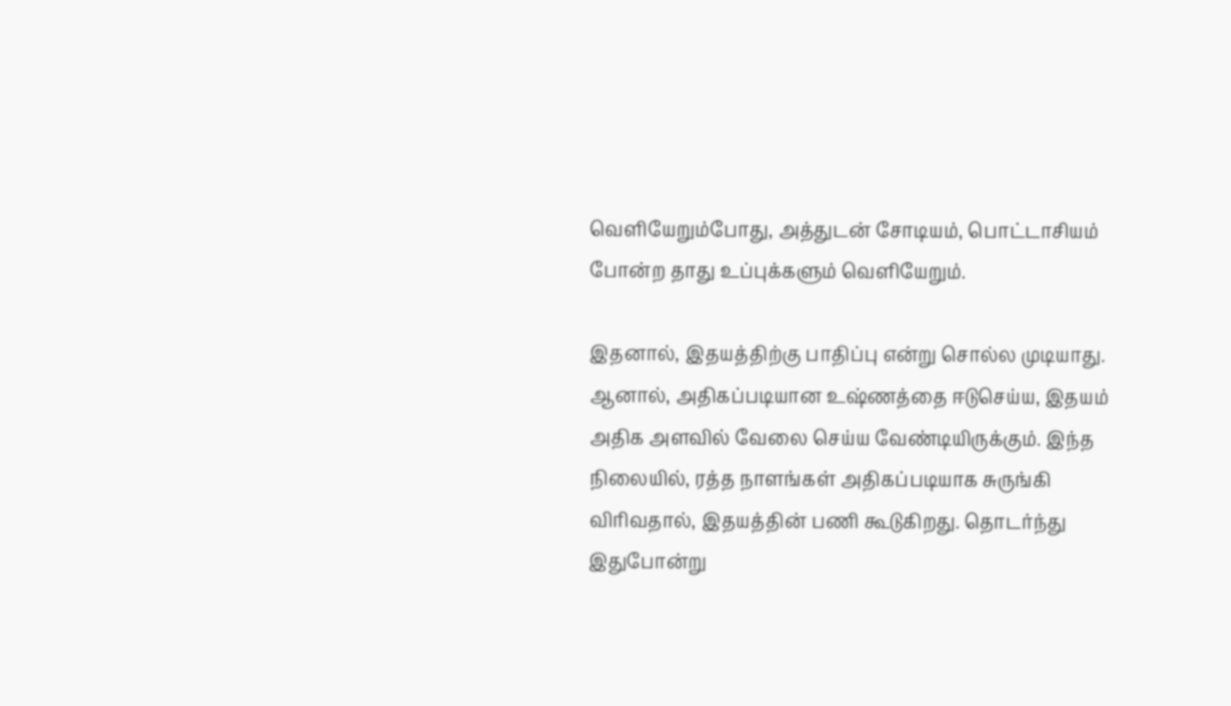வெளியேறும்போது, அத்துடன் சோடியம், பொட்டாசியம் போன்ற தாது உப்புக்களும் வெளியேறும்.

இதனால், இதயத்திற்கு பாதிப்பு என்று சொல்ல முடியாது. ஆனால், அதிகப்படியான உஷ்ணத்தை ஈடுசெய்ய, இதயம் அதிக அளவில் வேலை செய்ய வேண்டியிருக்கும். இந்த நிலையில், ரத்த நாளங்கள் அதிகப்படியாக சுருங்கி விரிவதால், இதயத்தின் பணி கூடுகிறது. தொடர்ந்து இதுபோன்று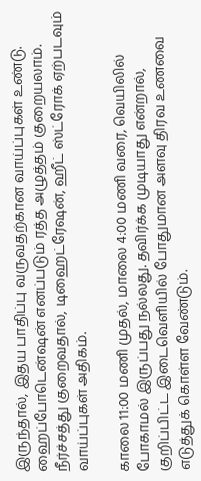இருந்தால், இதய பாதிப்பு வருவதற்கான வாய்ப்புகள் உண்டு. ஹைப்போடென்ஷன் எனப்படும் ரத்த அழுத்தம் குறையலாம். நீர்ச்சத்து குறைவதால், டிஹைட்ரேஷன், ஹீட் ஸ்ட்ரோக் ஏற்படவும் வாய்ப்புகள் அதிகம்.

காலை 11:00 மணி முதல், மாலை 4:00 மணி வரை, வெயிலில் போகாமல் இருப்பது நல்லது. தவிர்க்க முடியாது என்றால், குறிப்பிட்ட இடைவெளியில் போதுமான அளவு திரவ உணவை எடுத்துக் கொள்ள வேண்டும்.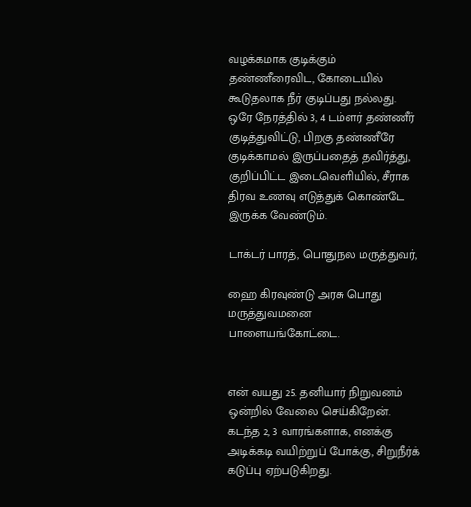வழக்கமாக குடிக்கும் தண்ணீரைவிட, கோடையில் கூடுதலாக நீர் குடிப்பது நல்லது. ஒரே நேரத்தில் 3, 4 டம்ளர் தண்ணீர் குடித்துவிட்டு, பிறகு தண்ணீரே குடிக்காமல் இருப்பதைத் தவிர்த்து, குறிப்பிட்ட இடைவெளியில், சீராக திரவ உணவு எடுத்துக் கொண்டே இருக்க வேண்டும்.

டாக்டர் பாரத், பொதுநல மருத்துவர்,

ஹை கிரவுண்டு அரசு பொது மருத்துவமனை பாளையங்கோட்டை.


என் வயது 25. தனியார் நிறுவனம் ஒன்றில் வேலை செய்கிறேன். கடந்த 2, 3 வாரங்களாக, எனக்கு அடிக்கடி வயிற்றுப் போக்கு, சிறுநீர்க் கடுப்பு ஏற்படுகிறது.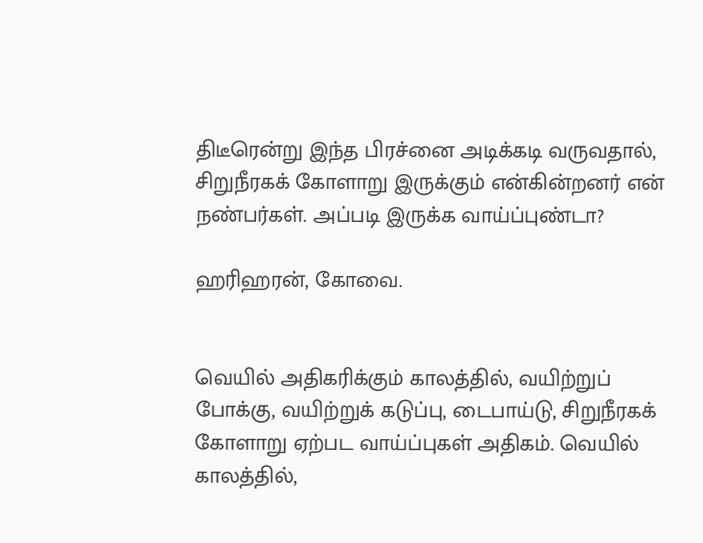திடீரென்று இந்த பிரச்னை அடிக்கடி வருவதால், சிறுநீரகக் கோளாறு இருக்கும் என்கின்றனர் என் நண்பர்கள். அப்படி இருக்க வாய்ப்புண்டா?

ஹரிஹரன், கோவை.


வெயில் அதிகரிக்கும் காலத்தில், வயிற்றுப் போக்கு, வயிற்றுக் கடுப்பு, டைபாய்டு, சிறுநீரகக் கோளாறு ஏற்பட வாய்ப்புகள் அதிகம். வெயில் காலத்தில்,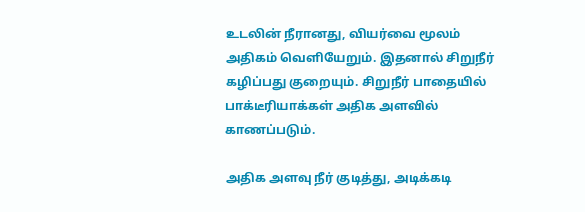உடலின் நீரானது, வியர்வை மூலம் அதிகம் வெளியேறும். இதனால் சிறுநீர் கழிப்பது குறையும். சிறுநீர் பாதையில் பாக்டீரியாக்கள் அதிக அளவில் காணப்படும்.

அதிக அளவு நீர் குடித்து, அடிக்கடி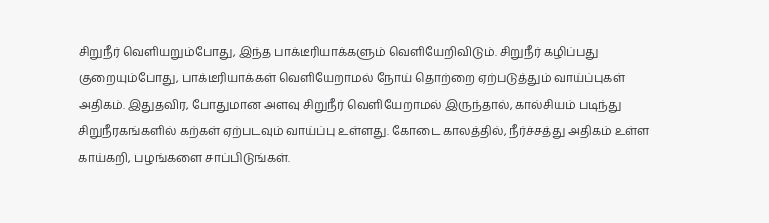சிறுநீர் வெளியறும்போது, இந்த பாக்டீரியாக்களும் வெளியேறிவிடும். சிறுநீர் கழிப்பது குறையும்போது, பாக்டீரியாக்கள் வெளியேறாமல் நோய் தொற்றை ஏற்படுத்தும் வாய்ப்புகள் அதிகம். இதுதவிர, போதுமான அளவு சிறுநீர் வெளியேறாமல் இருந்தால், கால்சியம் படிந்து சிறுநீரகங்களில் கற்கள் ஏற்படவும் வாய்ப்பு உள்ளது. கோடை காலத்தில், நீர்ச்சத்து அதிகம் உள்ள காய்கறி, பழங்களை சாப்பிடுங்கள்.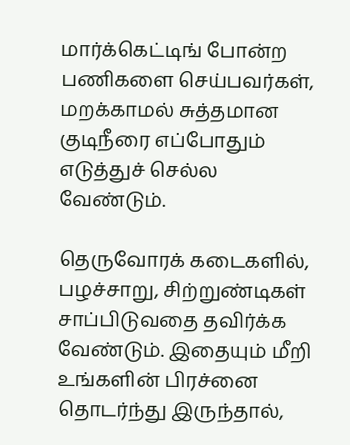மார்க்கெட்டிங் போன்ற பணிகளை செய்பவர்கள், மறக்காமல் சுத்தமான குடிநீரை எப்போதும் எடுத்துச் செல்ல வேண்டும்.

தெருவோரக் கடைகளில், பழச்சாறு, சிற்றுண்டிகள் சாப்பிடுவதை தவிர்க்க வேண்டும். இதையும் மீறி உங்களின் பிரச்னை தொடர்ந்து இருந்தால்,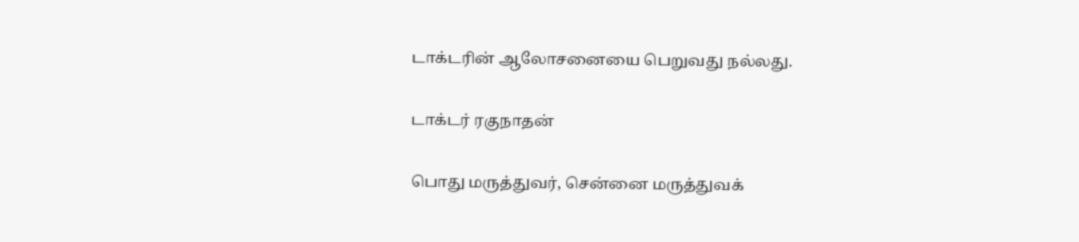டாக்டரின் ஆலோசனையை பெறுவது நல்லது.

டாக்டர் ரகுநாதன்

பொது மருத்துவர், சென்னை மருத்துவக்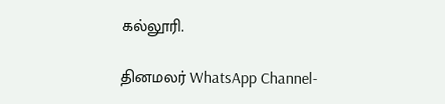கல்லூரி.

தினமலர் WhatsApp Channel-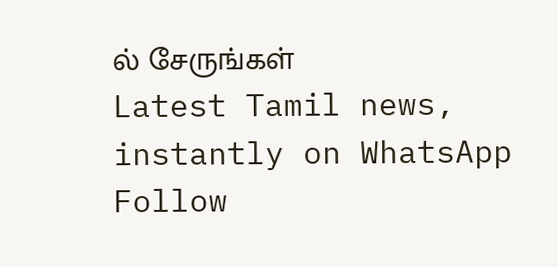ல் சேருங்கள்
Latest Tamil news, instantly on WhatsApp
Follow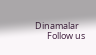Dinamalar
      Follow us